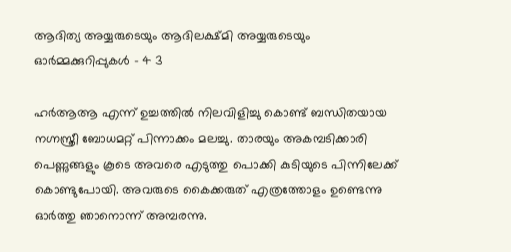ആദിത്യ അയ്യരുടെയും ആദിലക്ഷ്മി അയ്യരുടെയും ഓർമ്മക്കുറിപ്പുകൾ – 4 3

ഹർആആ എന്ന് ഉച്ചത്തിൽ നിലവിളിച്ചു കൊണ്ട് ബന്ധിതയായ നഗ്നസ്ത്രീ ബോധമറ്റ് പിന്നാക്കം മലച്ചു. താരയും അകമ്പടിക്കാരി പെണ്ണുങ്ങളും കൂടെ അവരെ എടുത്തു പൊക്കി കുടിയുടെ പിന്നിലേക്ക് കൊണ്ടുപോയി. അവരുടെ കൈക്കരുത് എത്രത്തോളം ഉണ്ടെന്നു ഓർത്തു ഞാനൊന്ന് അമ്പരന്നു.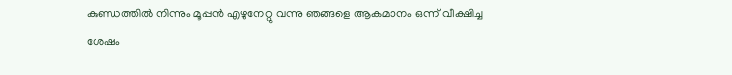കുണ്ഡത്തിൽ നിന്നും മൂപ്പൻ എഴുനേറ്റു വന്നു ഞങ്ങളെ ആകമാനം ഒന്ന് വീക്ഷിച്ച ശേഷം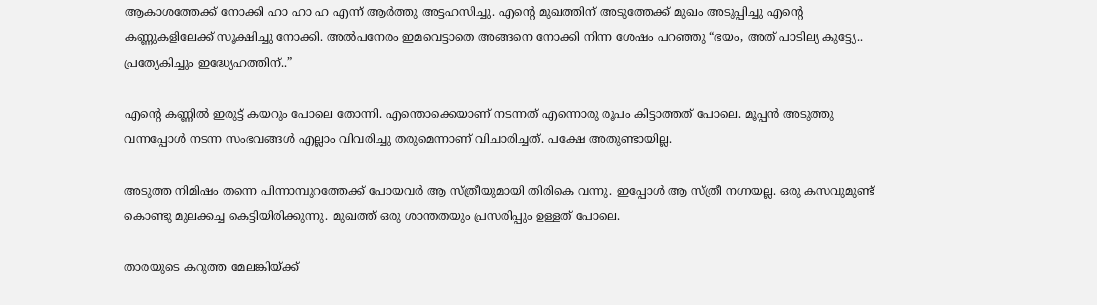ആകാശത്തേക്ക് നോക്കി ഹാ ഹാ ഹ എന്ന് ആർത്തു അട്ടഹസിച്ചു. എന്റെ മുഖത്തിന്‌ അടുത്തേക്ക് മുഖം അടുപ്പിച്ചു എന്റെ കണ്ണുകളിലേക്ക്‌ സൂക്ഷിച്ചു നോക്കി. അൽപനേരം ഇമവെട്ടാതെ അങ്ങനെ നോക്കി നിന്ന ശേഷം പറഞ്ഞു “ഭയം, അത് പാടില്യ കുട്ട്യേ.. പ്രത്യേകിച്ചും ഇദ്ധ്യേഹത്തിന്..”

എന്റെ കണ്ണിൽ ഇരുട്ട് കയറും പോലെ തോന്നി. എന്തൊക്കെയാണ് നടന്നത് എന്നൊരു രൂപം കിട്ടാത്തത് പോലെ. മൂപ്പൻ അടുത്തു വന്നപ്പോൾ നടന്ന സംഭവങ്ങൾ എല്ലാം വിവരിച്ചു തരുമെന്നാണ് വിചാരിച്ചത്. പക്ഷേ അതുണ്ടായില്ല.

അടുത്ത നിമിഷം തന്നെ പിന്നാമ്പുറത്തേക്ക് പോയവർ ആ സ്ത്രീയുമായി തിരികെ വന്നു. ഇപ്പോൾ ആ സ്ത്രീ നഗ്നയല്ല. ഒരു കസവുമുണ്ട് കൊണ്ടു മുലക്കച്ച കെട്ടിയിരിക്കുന്നു. മുഖത്ത് ഒരു ശാന്തതയും പ്രസരിപ്പും ഉള്ളത് പോലെ.

താരയുടെ കറുത്ത മേലങ്കിയ്ക്ക്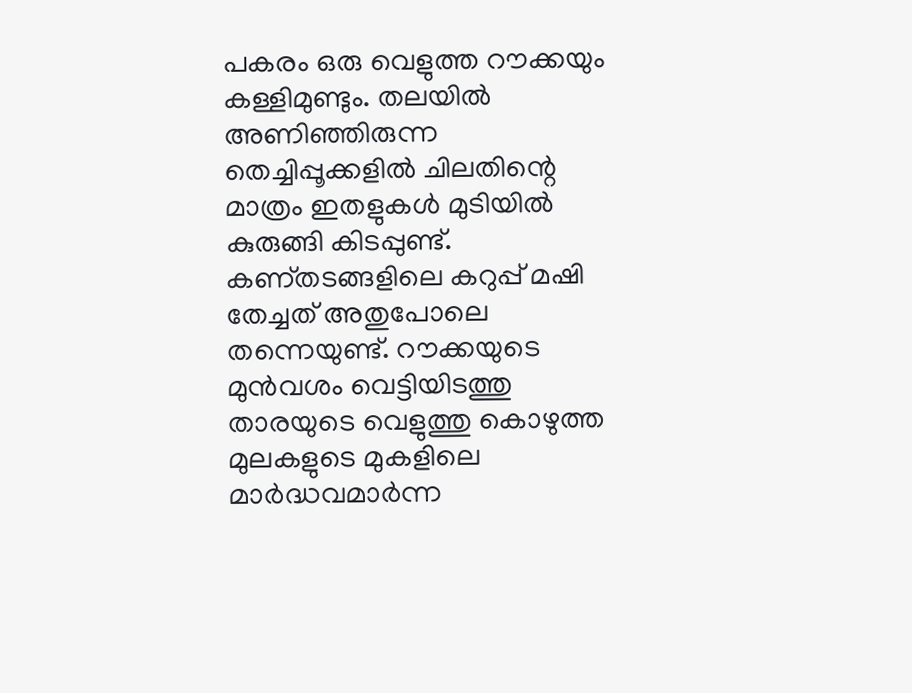പകരം ഒരു വെളുത്ത റൗക്കയും കള്ളിമുണ്ടും. തലയിൽ അണിഞ്ഞിരുന്ന തെച്ചിപ്പൂക്കളിൽ ചിലതിന്റെ മാത്രം ഇതളുകൾ മുടിയിൽ കുരുങ്ങി കിടപ്പുണ്ട്. കണ്തടങ്ങളിലെ കറുപ്പ് മഷി തേച്ചത് അതുപോലെ തന്നെയുണ്ട്. റൗക്കയുടെ മുൻവശം വെട്ടിയിടത്തു താരയുടെ വെളുത്തു കൊഴുത്ത മുലകളുടെ മുകളിലെ മാർദ്ധവമാർന്ന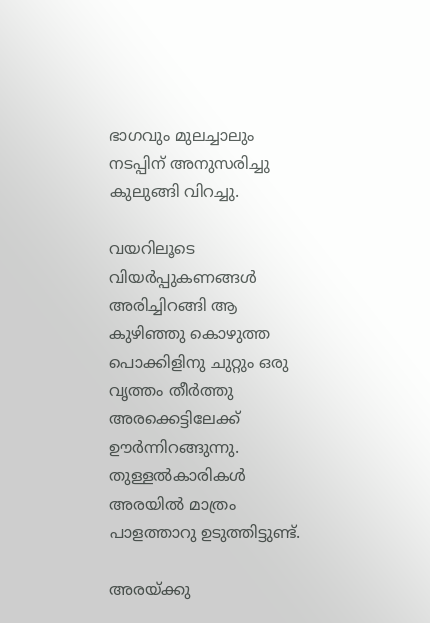ഭാഗവും മുലച്ചാലും നടപ്പിന് അനുസരിച്ചു കുലുങ്ങി വിറച്ചു.

വയറിലൂടെ വിയർപ്പുകണങ്ങൾ അരിച്ചിറങ്ങി ആ കുഴിഞ്ഞു കൊഴുത്ത പൊക്കിളിനു ചുറ്റും ഒരു വൃത്തം തീർത്തു അരക്കെട്ടിലേക്ക് ഊർന്നിറങ്ങുന്നു. തുള്ളൽകാരികൾ അരയിൽ മാത്രം പാളത്താറു ഉടുത്തിട്ടുണ്ട്.

അരയ്ക്കു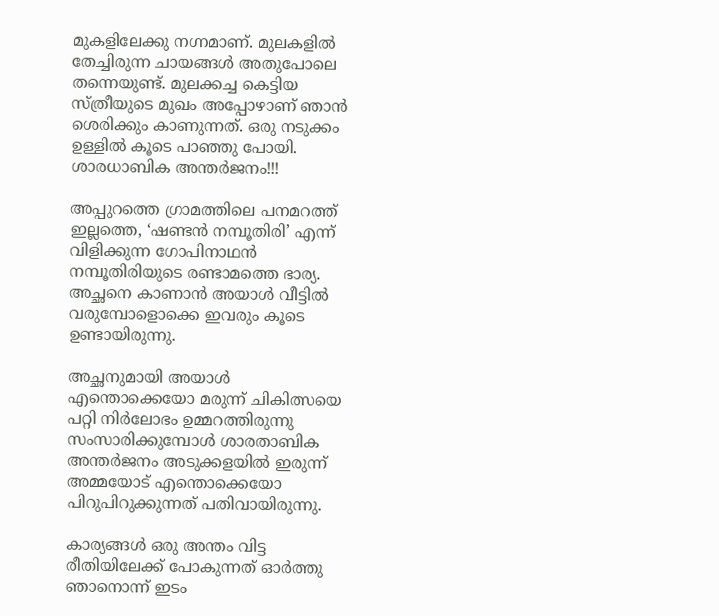മുകളിലേക്കു നഗ്നമാണ്. മുലകളിൽ തേച്ചിരുന്ന ചായങ്ങൾ അതുപോലെ തന്നെയുണ്ട്. മുലക്കച്ച കെട്ടിയ സ്ത്രീയുടെ മുഖം അപ്പോഴാണ് ഞാൻ ശെരിക്കും കാണുന്നത്. ഒരു നടുക്കം ഉള്ളിൽ കൂടെ പാഞ്ഞു പോയി. ശാരധാബിക അന്തർജനം!!!

അപ്പുറത്തെ ഗ്രാമത്തിലെ പനമറത്ത് ഇല്ലത്തെ, ‘ഷണ്ടൻ നമ്പൂതിരി’ എന്ന് വിളിക്കുന്ന ഗോപിനാഥൻ നമ്പൂതിരിയുടെ രണ്ടാമത്തെ ഭാര്യ. അച്ഛനെ കാണാൻ അയാൾ വീട്ടിൽ വരുമ്പോളൊക്കെ ഇവരും കൂടെ ഉണ്ടായിരുന്നു.

അച്ഛനുമായി അയാൾ എന്തൊക്കെയോ മരുന്ന് ചികിത്സയെ പറ്റി നിർലോഭം ഉമ്മറത്തിരുന്നു സംസാരിക്കുമ്പോൾ ശാരതാബിക അന്തർജനം അടുക്കളയിൽ ഇരുന്ന് അമ്മയോട് എന്തൊക്കെയോ പിറുപിറുക്കുന്നത് പതിവായിരുന്നു.

കാര്യങ്ങൾ ഒരു അന്തം വിട്ട രീതിയിലേക്ക് പോകുന്നത് ഓർത്തു ഞാനൊന്ന് ഇടം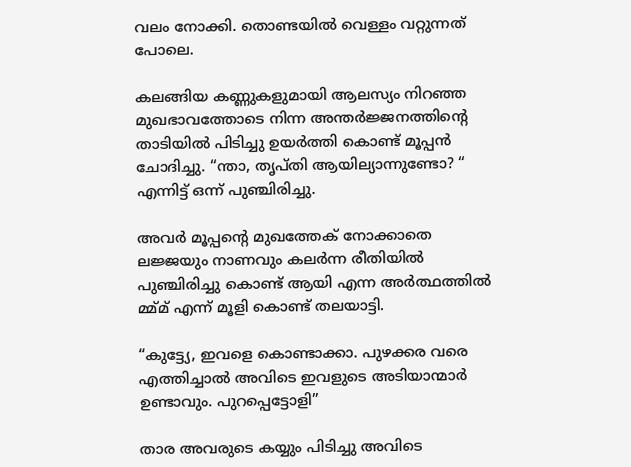വലം നോക്കി. തൊണ്ടയിൽ വെള്ളം വറ്റുന്നത് പോലെ.

കലങ്ങിയ കണ്ണുകളുമായി ആലസ്യം നിറഞ്ഞ മുഖഭാവത്തോടെ നിന്ന അന്തർജ്ജനത്തിന്റെ താടിയിൽ പിടിച്ചു ഉയർത്തി കൊണ്ട് മൂപ്പൻ ചോദിച്ചു. “ന്താ, തൃപ്തി ആയില്യാന്നുണ്ടോ? “ എന്നിട്ട് ഒന്ന് പുഞ്ചിരിച്ചു.

അവർ മൂപ്പന്റെ മുഖത്തേക് നോക്കാതെ ലജ്ജയും നാണവും കലര്‍ന്ന രീതിയില്‍ പുഞ്ചിരിച്ചു കൊണ്ട് ആയി എന്ന അർത്ഥത്തിൽ മ്മ്മ് എന്ന് മൂളി കൊണ്ട് തലയാട്ടി.

“കുട്ട്യേ, ഇവളെ കൊണ്ടാക്കാ. പുഴക്കര വരെ എത്തിച്ചാൽ അവിടെ ഇവളുടെ അടിയാന്മാർ ഉണ്ടാവും. പുറപ്പെട്ടോളി”

താര അവരുടെ കയ്യും പിടിച്ചു അവിടെ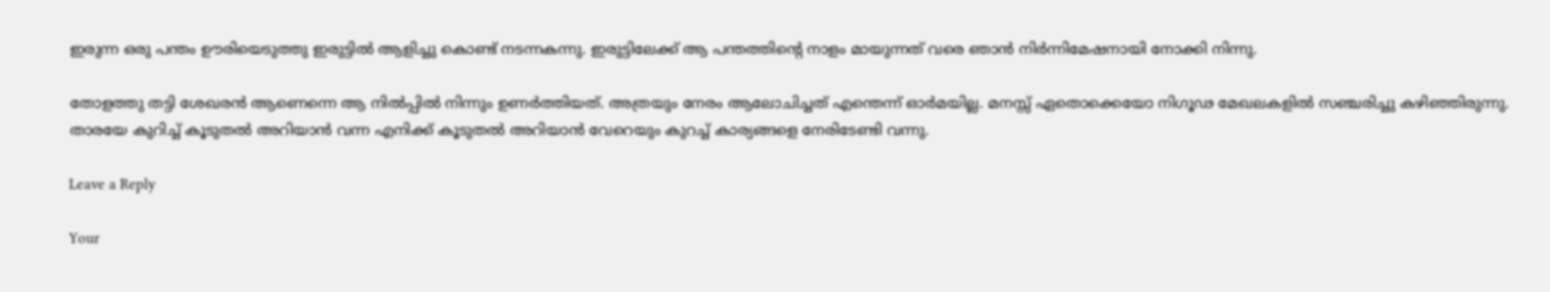ഇരുന്ന ഒരു പന്തം ഊരിയെടുത്തു ഇരുട്ടിൽ ആളിച്ചു കൊണ്ട് നടന്നകന്നു. ഇരുട്ടിലേക്ക് ആ പന്തത്തിന്റെ നാളം മായുന്നത് വരെ ഞാൻ നിർന്നിമേഷനായി നോക്കി നിന്നു.

തോളത്തു തട്ടി ശേഖരൻ ആണെന്നെ ആ നിൽപ്പിൽ നിന്നും ഉണർത്തിയത്. അത്രയും നേരം ആലോചിച്ചത് എന്തെന്ന് ഓർമയില്ല. മനസ്സ് ഏതൊക്കെയോ നിഗൂഢ മേഖലകളിൽ സഞ്ചരിച്ചു കഴിഞ്ഞിരുന്നു. താരയേ കുറിച്ച് കൂടുതൽ അറിയാൻ വന്ന എനിക്ക് കൂടുതൽ അറിയാൻ വേറെയും കുറച്ച് കാര്യങ്ങളെ നേരിടേണ്ടി വന്നു.

Leave a Reply

Your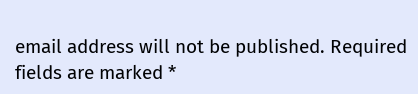email address will not be published. Required fields are marked *